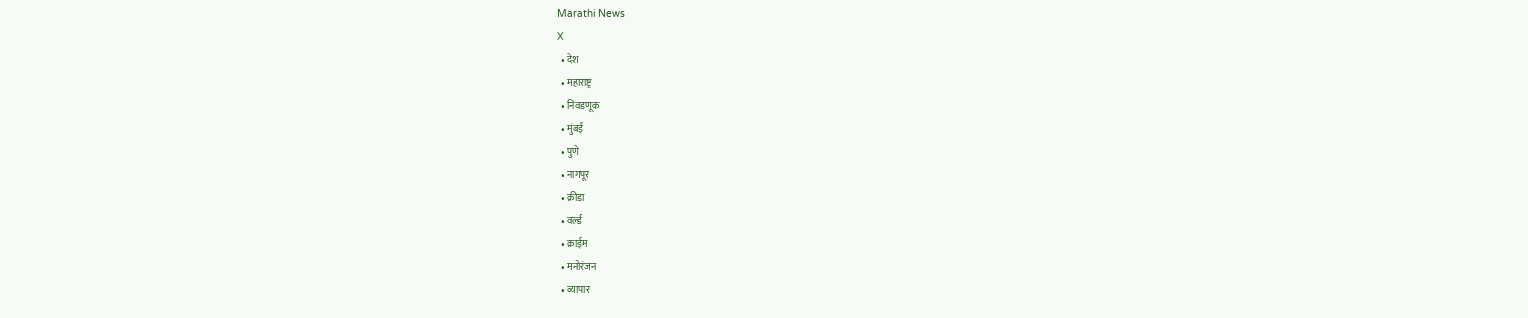Marathi News
X
  • देश
  • महाराष्ट्र
  • निवडणूक
  • मुंबई
  • पुणे
  • नागपूर
  • क्रीडा
  • वर्ल्ड
  • क्राईम
  • मनोरंजन
  • व्यापार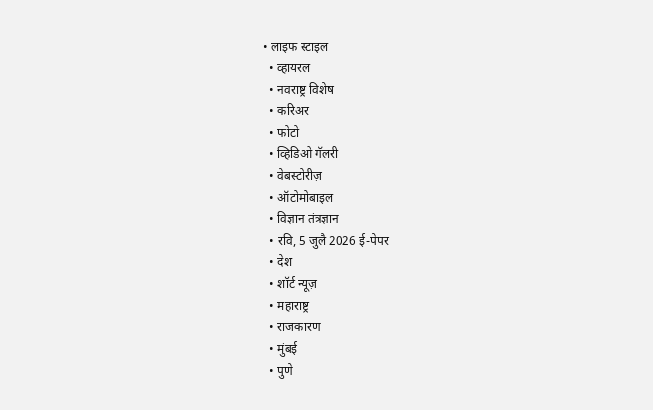• लाइफ स्टाइल
  • व्हायरल
  • नवराष्ट्र विशेष
  • करिअर
  • फोटो
  • व्हिडिओ गॅलरी
  • वेबस्टोरीज़
  • ऑटोमोबाइल
  • विज्ञान तंत्रज्ञान
  • रवि, 5 जुलै 2026 ई-पेपर
  • देश
  • शॉर्ट न्यूज़
  • महाराष्ट्र
  • राजकारण
  • मुंबई
  • पुणे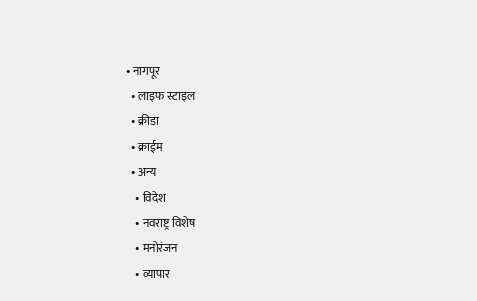• नागपूर
  • लाइफ स्टाइल
  • क्रीडा
  • क्राईम
  • अन्य
    • विदेश
    • नवराष्ट्र विशेष
    • मनोरंजन
    • व्यापार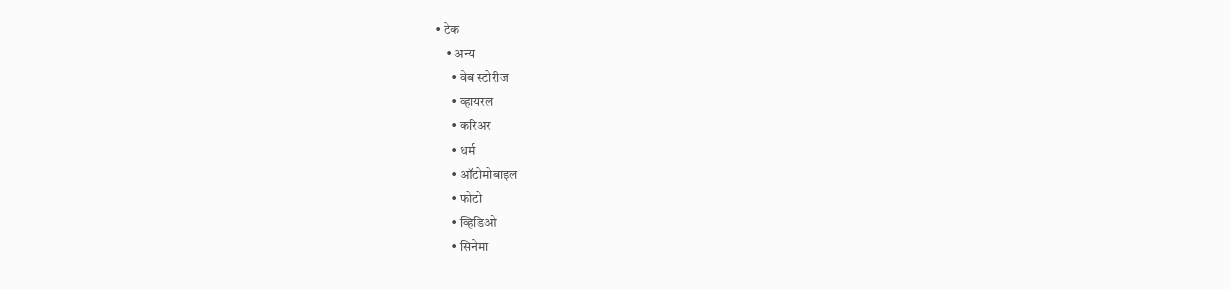• टेक
    • अन्य
      • वेब स्टोरीज
      • व्हायरल
      • करिअर
      • धर्म
      • ऑटोमोबाइल
      • फोटो
      • व्हिडिओ
      • सिनेमा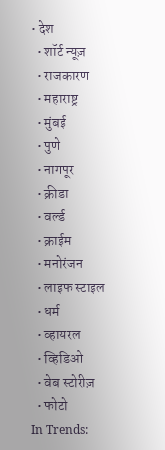• देश
  • शॉर्ट न्यूज़
  • राजकारण
  • महाराष्ट्र
  • मुंबई
  • पुणे
  • नागपूर
  • क्रीडा
  • वर्ल्ड
  • क्राईम
  • मनोरंजन
  • लाइफ स्टाइल
  • धर्म
  • व्हायरल
  • व्हिडिओ
  • वेब स्टोरीज़
  • फोटो
In Trends: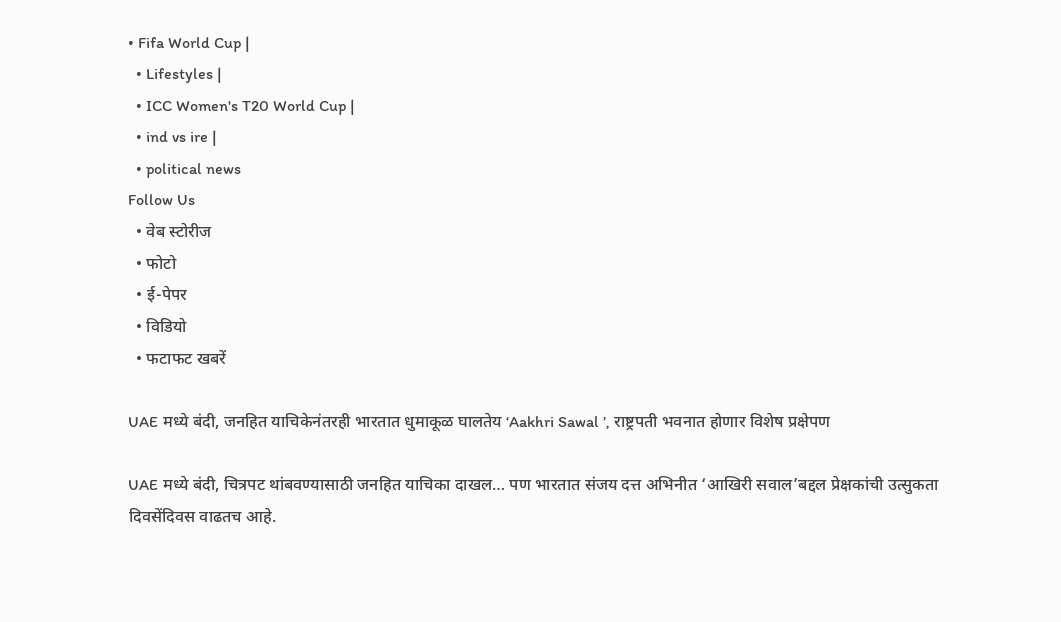• Fifa World Cup |
  • Lifestyles |
  • ICC Women's T20 World Cup |
  • ind vs ire |
  • political news
Follow Us
  • वेब स्टोरीज
  • फोटो
  • ई-पेपर
  • विडियो
  • फटाफट खबरें

UAE मध्ये बंदी, जनहित याचिकेनंतरही भारतात धुमाकूळ घालतेय ‘Aakhri Sawal ’, राष्ट्रपती भवनात होणार विशेष प्रक्षेपण

UAE मध्ये बंदी, चित्रपट थांबवण्यासाठी जनहित याचिका दाखल… पण भारतात संजय दत्त अभिनीत ‘आखिरी सवाल’बद्दल प्रेक्षकांची उत्सुकता दिवसेंदिवस वाढतच आहे.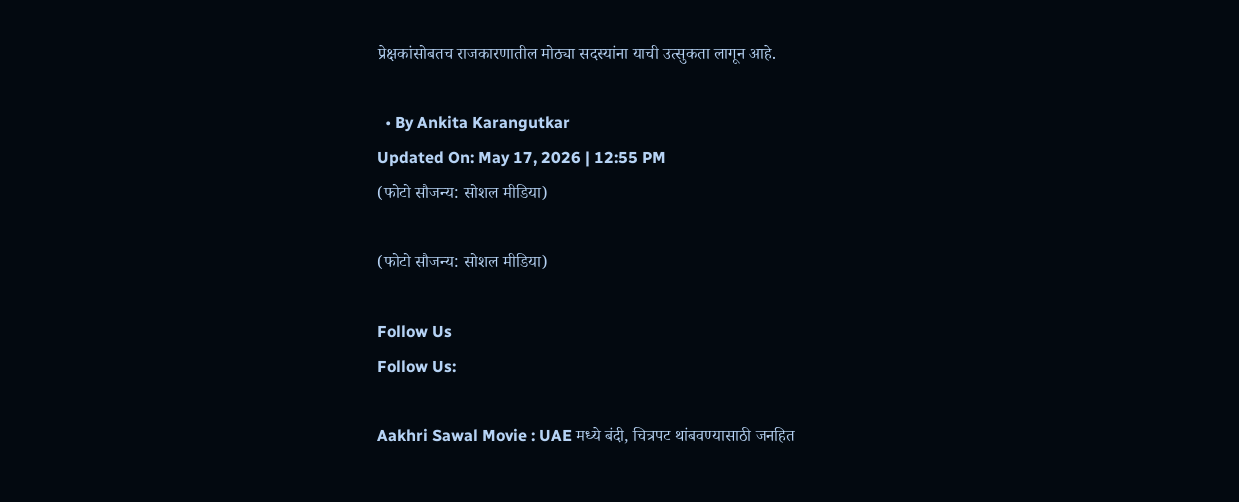प्रेक्षकांसोबतच राजकारणातील मोठ्या सदस्यांना याची उत्सुकता लागून आहे.

  • By Ankita Karangutkar
Updated On: May 17, 2026 | 12:55 PM
(फोटो सौजन्य: सोशल मीडिया)

(फोटो सौजन्य: सोशल मीडिया)

Follow Us
Follow Us:

Aakhri Sawal Movie : UAE मध्ये बंदी, चित्रपट थांबवण्यासाठी जनहित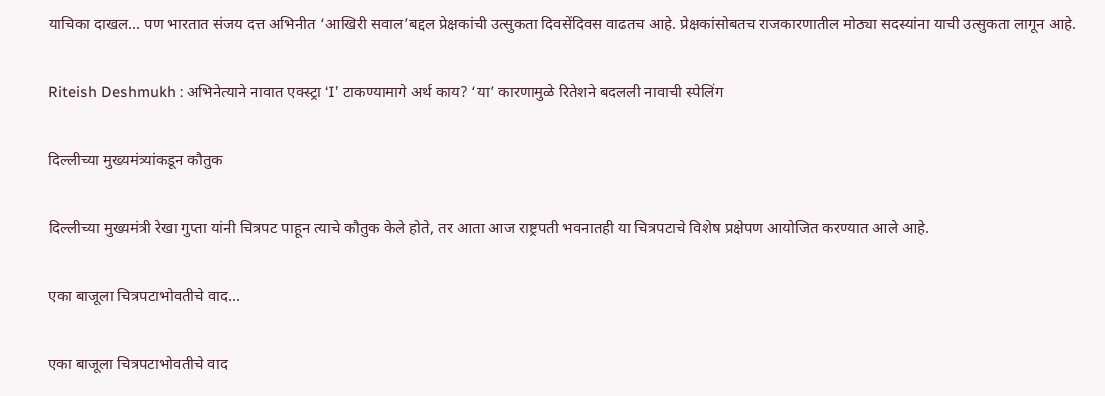याचिका दाखल… पण भारतात संजय दत्त अभिनीत ‘आखिरी सवाल’बद्दल प्रेक्षकांची उत्सुकता दिवसेंदिवस वाढतच आहे. प्रेक्षकांसोबतच राजकारणातील मोठ्या सदस्यांना याची उत्सुकता लागून आहे.

Riteish Deshmukh : अभिनेत्याने नावात एक्स्ट्रा ‘I’ टाकण्यामागे अर्थ काय? ‘या’ कारणामुळे रितेशने बदलली नावाची स्पेलिंग

दिल्लीच्या मुख्यमंत्र्यांकडून कौतुक

दिल्लीच्या मुख्यमंत्री रेखा गुप्ता यांनी चित्रपट पाहून त्याचे कौतुक केले होते, तर आता आज राष्ट्रपती भवनातही या चित्रपटाचे विशेष प्रक्षेपण आयोजित करण्यात आले आहे.

एका बाजूला चित्रपटाभोवतीचे वाद…

एका बाजूला चित्रपटाभोवतीचे वाद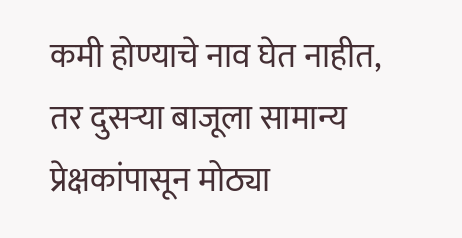कमी होण्याचे नाव घेत नाहीत, तर दुसऱ्या बाजूला सामान्य प्रेक्षकांपासून मोठ्या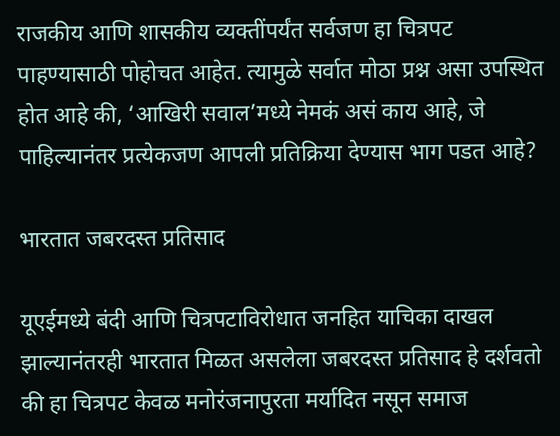राजकीय आणि शासकीय व्यक्तींपर्यंत सर्वजण हा चित्रपट पाहण्यासाठी पोहोचत आहेत. त्यामुळे सर्वात मोठा प्रश्न असा उपस्थित होत आहे की, ‘आखिरी सवाल’मध्ये नेमकं असं काय आहे, जे पाहिल्यानंतर प्रत्येकजण आपली प्रतिक्रिया देण्यास भाग पडत आहे?

भारतात जबरदस्त प्रतिसाद

यूएईमध्ये बंदी आणि चित्रपटाविरोधात जनहित याचिका दाखल झाल्यानंतरही भारतात मिळत असलेला जबरदस्त प्रतिसाद हे दर्शवतो की हा चित्रपट केवळ मनोरंजनापुरता मर्यादित नसून समाज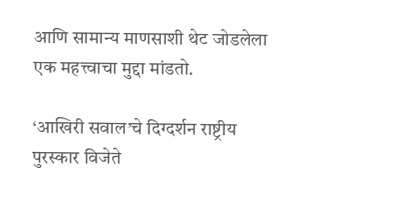आणि सामान्य माणसाशी थेट जोडलेला एक महत्त्वाचा मुद्दा मांडतो.

‘आखिरी सवाल’चे दिग्दर्शन राष्ट्रीय पुरस्कार विजेते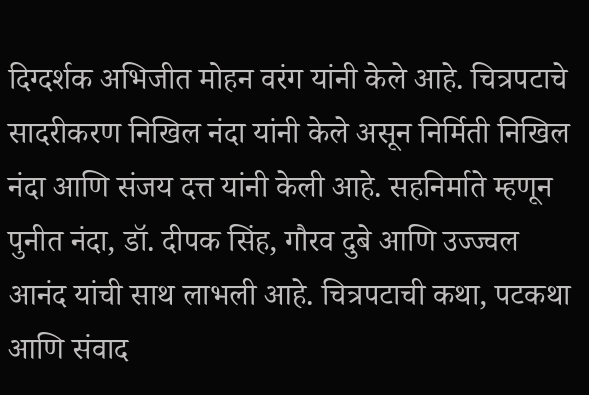दिग्दर्शक अभिजीत मोहन वरंग यांनी केले आहे. चित्रपटाचे सादरीकरण निखिल नंदा यांनी केले असून निर्मिती निखिल नंदा आणि संजय दत्त यांनी केली आहे. सहनिर्माते म्हणून पुनीत नंदा, डॉ. दीपक सिंह, गौरव दुबे आणि उज्ज्वल आनंद यांची साथ लाभली आहे. चित्रपटाची कथा, पटकथा आणि संवाद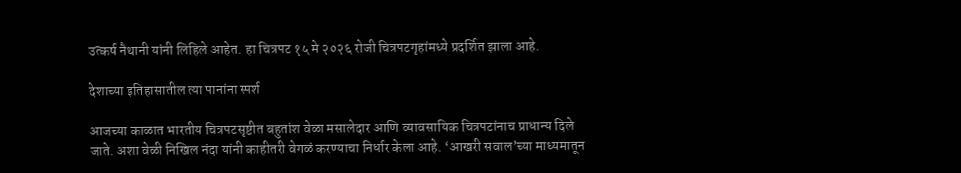उत्कर्ष नैथानी यांनी लिहिले आहेत. हा चित्रपट १५ मे २०२६ रोजी चित्रपटगृहांमध्ये प्रदर्शित झाला आहे.

देशाच्या इतिहासातील त्या पानांना स्पर्श

आजच्या काळात भारतीय चित्रपटसृष्टीत बहुतांश वेळा मसालेदार आणि व्यावसायिक चित्रपटांनाच प्राधान्य दिले जाते. अशा वेळी निखिल नंदा यांनी काहीतरी वेगळं करण्याचा निर्धार केला आहे. ‘आखरी सवाल’च्या माध्यमातून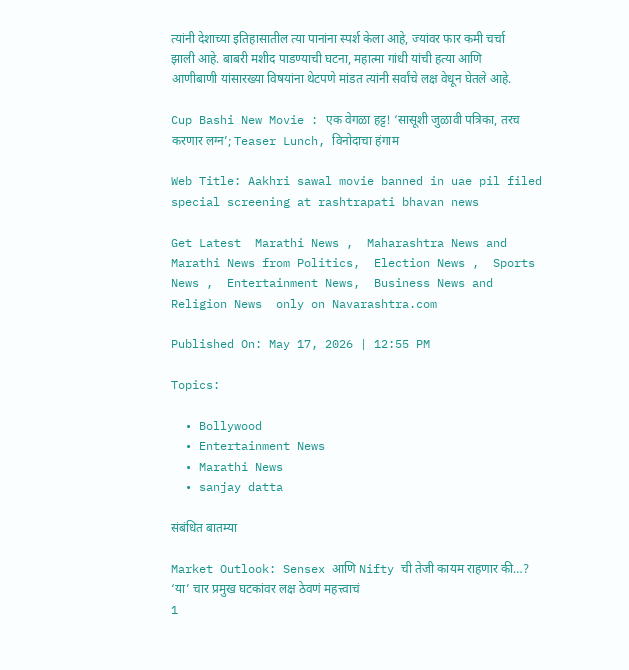त्यांनी देशाच्या इतिहासातील त्या पानांना स्पर्श केला आहे, ज्यांवर फार कमी चर्चा झाली आहे. बाबरी मशीद पाडण्याची घटना, महात्मा गांधी यांची हत्या आणि आणीबाणी यांसारख्या विषयांना थेटपणे मांडत त्यांनी सर्वांचे लक्ष वेधून घेतले आहे.

Cup Bashi New Movie : एक वेगळा हट्ट! ‘सासूशी जुळावी पत्रिका, तरच करणार लग्न’; Teaser Lunch, विनोदाचा हंगाम

Web Title: Aakhri sawal movie banned in uae pil filed special screening at rashtrapati bhavan news

Get Latest  Marathi News ,  Maharashtra News and  Marathi News from Politics,  Election News ,  Sports News ,  Entertainment News,  Business News and   Religion News  only on Navarashtra.com

Published On: May 17, 2026 | 12:55 PM

Topics:

  • Bollywood
  • Entertainment News
  • Marathi News
  • sanjay datta

संबंधित बातम्या

Market Outlook: Sensex आणि Nifty ची तेजी कायम राहणार की…? ‘या’ चार प्रमुख घटकांवर लक्ष ठेवणं महत्त्वाचं
1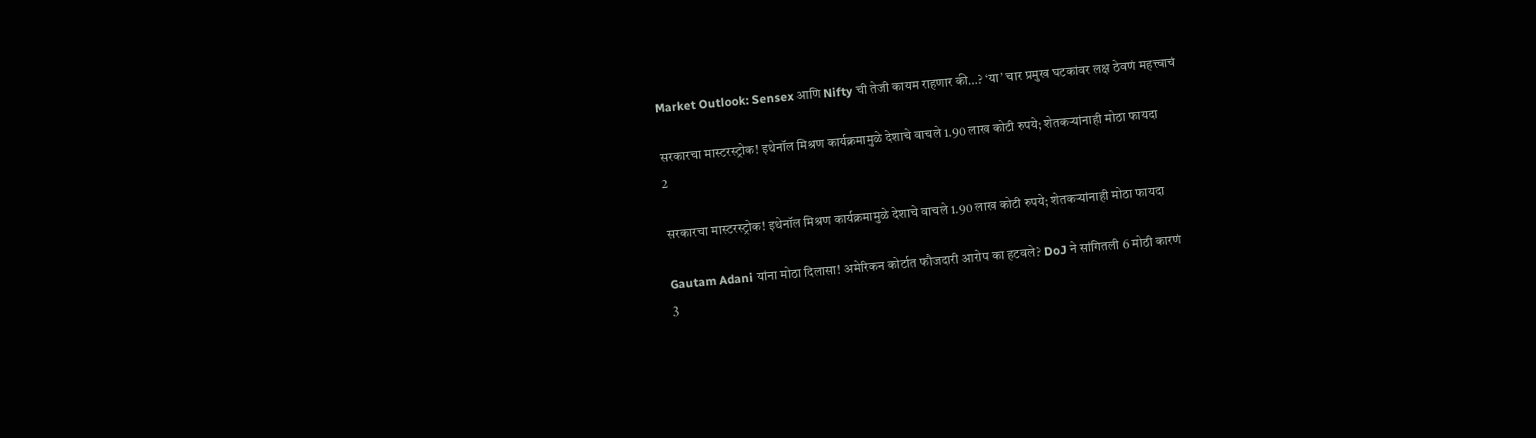Market Outlook: Sensex आणि Nifty ची तेजी कायम राहणार की…? ‘या’ चार प्रमुख घटकांवर लक्ष ठेवणं महत्त्वाचं

सरकारचा मास्टरस्ट्रोक! इथेनॉल मिश्रण कार्यक्रमामुळे देशाचे वाचले 1.90 लाख कोटी रुपये; शेतकऱ्यांनाही मोठा फायदा
2

सरकारचा मास्टरस्ट्रोक! इथेनॉल मिश्रण कार्यक्रमामुळे देशाचे वाचले 1.90 लाख कोटी रुपये; शेतकऱ्यांनाही मोठा फायदा

Gautam Adani यांना मोठा दिलासा! अमेरिकन कोर्टात फौजदारी आरोप का हटवले? DoJ ने सांगितली 6 मोठी कारणं
3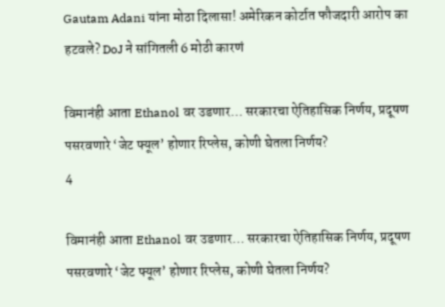Gautam Adani यांना मोठा दिलासा! अमेरिकन कोर्टात फौजदारी आरोप का हटवले? DoJ ने सांगितली 6 मोठी कारणं

विमानंही आता Ethanol वर उडणार… सरकारचा ऐतिहासिक निर्णय, प्रदूषण पसरवणारे ‘जेट फ्यूल’ होणार रिप्लेस, कोणी घेतला निर्णय?
4

विमानंही आता Ethanol वर उडणार… सरकारचा ऐतिहासिक निर्णय, प्रदूषण पसरवणारे ‘जेट फ्यूल’ होणार रिप्लेस, कोणी घेतला निर्णय?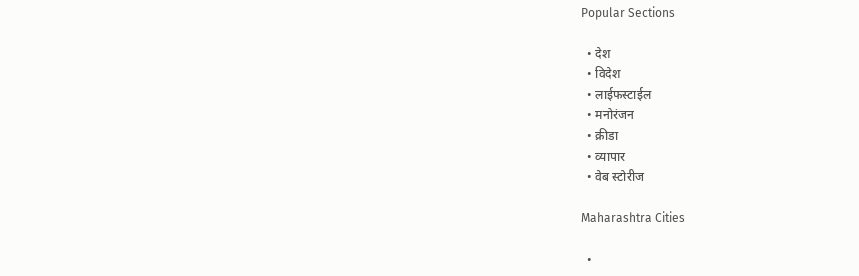Popular Sections

  • देश
  • विदेश
  • लाईफस्टाईल
  • मनोरंजन
  • क्रीडा
  • व्यापार
  • वेब स्टोरीज

Maharashtra Cities

  •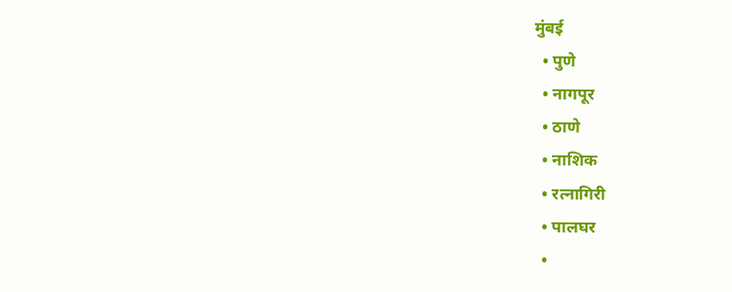मुंबई
  • पुणे
  • नागपूर
  • ठाणे
  • नाशिक
  • रत्नागिरी
  • पालघर
  •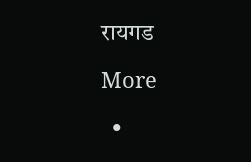रायगड

More

  •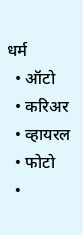धर्म
  • ऑटो
  • करिअर
  • व्हायरल
  • फोटो
  •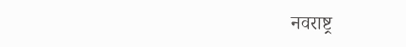नवराष्ट्र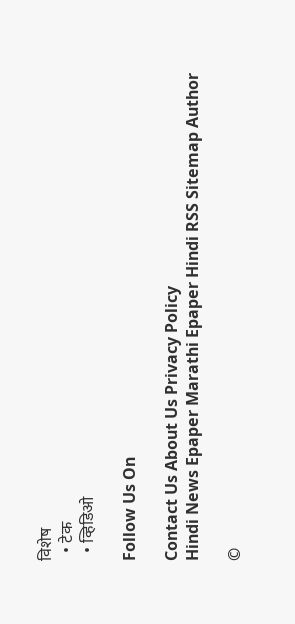विशेष
  • टेक
  • व्हिडिओ

Follow Us On

Contact Us About Us Privacy Policy
Hindi News Epaper Marathi Epaper Hindi RSS Sitemap Author

©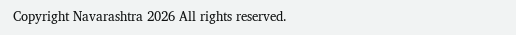Copyright Navarashtra 2026 All rights reserved.